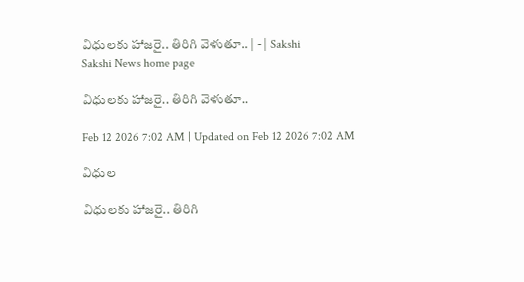విధులకు హాజరై.. తిరిగి వెళుతూ.. | - | Sakshi
Sakshi News home page

విధులకు హాజరై.. తిరిగి వెళుతూ..

Feb 12 2026 7:02 AM | Updated on Feb 12 2026 7:02 AM

విధుల

విధులకు హాజరై.. తిరిగి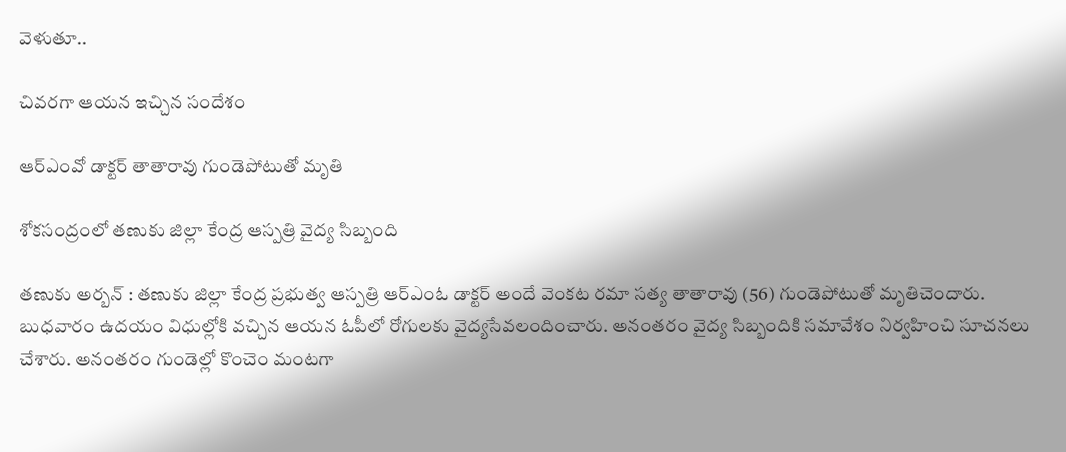వెళుతూ..

చివరగా ఆయన ఇచ్చిన సందేశం

ఆర్‌ఎంవో డాక్టర్‌ తాతారావు గుండెపోటుతో మృతి

శోకసంద్రంలో తణుకు జిల్లా కేంద్ర ఆస్పత్రి వైద్య సిబ్బంది

తణుకు అర్బన్‌ : తణుకు జిల్లా కేంద్ర ప్రభుత్వ ఆస్పత్రి ఆర్‌ఎంఓ డాక్టర్‌ అందే వెంకట రమా సత్య తాతారావు (56) గుండెపోటుతో మృతిచెందారు. బుధవారం ఉదయం విధుల్లోకి వచ్చిన ఆయన ఓపీలో రోగులకు వైద్యసేవలందించారు. అనంతరం వైద్య సిబ్బందికి సమావేశం నిర్వహించి సూచనలు చేశారు. అనంతరం గుండెల్లో కొంచెం మంటగా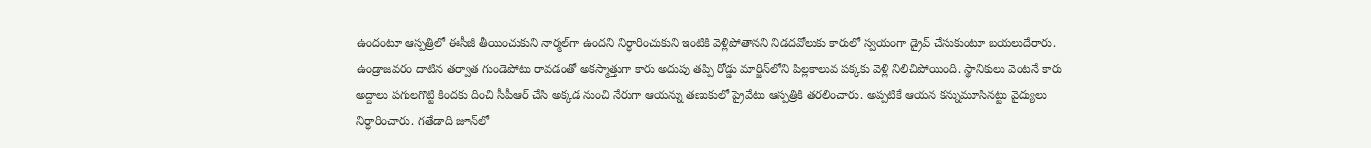ఉందంటూ ఆస్పత్రిలో ఈసీజీ తీయించుకుని నార్మల్‌గా ఉందని నిర్ధారించుకుని ఇంటికి వెళ్లిపోతానని నిడదవోలుకు కారులో స్వయంగా డ్రైవ్‌ చేసుకుంటూ బయలుదేరారు. ఉండ్రాజవరం దాటిన తర్వాత గుండెపోటు రావడంతో అకస్మాత్తుగా కారు అదుపు తప్పి రోడ్డు మార్జిన్‌లోని పిల్లకాలువ పక్కకు వెళ్లి నిలిచిపోయింది. స్థానికులు వెంటనే కారు అద్దాలు పగులగొట్టి కిందకు దించి సీపీఆర్‌ చేసి అక్కడ నుంచి నేరుగా ఆయన్ను తణుకులో ప్రైవేటు ఆస్పత్రికి తరలించారు. అప్పటికే ఆయన కన్నుమూసినట్టు వైద్యులు నిర్ధారించారు. గతేడాది జూన్‌లో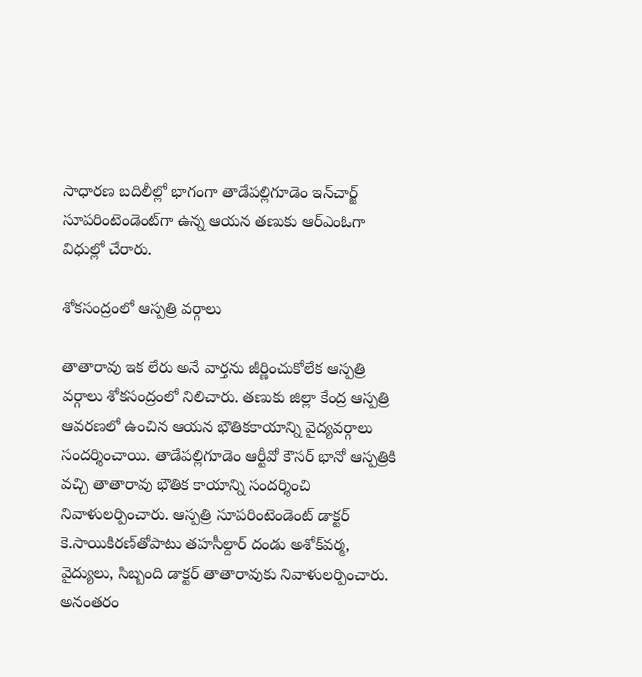సాధారణ బదిలీల్లో భాగంగా తాడేపల్లిగూడెం ఇన్‌చార్జ్‌ సూపరింటెండెంట్‌గా ఉన్న ఆయన తణుకు ఆర్‌ఎంఓగా విధుల్లో చేరారు.

శోకసంద్రంలో ఆస్పత్రి వర్గాలు

తాతారావు ఇక లేరు అనే వార్తను జీర్ణించుకోలేక ఆస్పత్రి వర్గాలు శోకసంద్రంలో నిలిచారు. తణుకు జిల్లా కేంద్ర ఆస్పత్రి ఆవరణలో ఉంచిన ఆయన భౌతికకాయాన్ని వైద్యవర్గాలు సందర్శించాయి. తాడేపల్లిగూడెం ఆర్టీవో కౌసర్‌ భానో ఆస్పత్రికి వచ్చి తాతారావు భౌతిక కాయాన్ని సందర్శించి నివాళులర్పించారు. ఆస్పత్రి సూపరింటెండెంట్‌ డాక్టర్‌ కె.సాయికిరణ్‌తోపాటు తహసీల్దార్‌ దండు అశోక్‌వర్మ, వైద్యులు, సిబ్బంది డాక్టర్‌ తాతారావుకు నివాళులర్పించారు. అనంతరం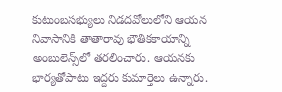కుటుంబసభ్యులు నిడదవోలులోని ఆయన నివాసానికి తాతారావు భౌతికకాయాన్ని అంబులెన్స్‌లో తరలించారు. ఆయనకు భార్యతోపాటు ఇద్దరు కుమార్తెలు ఉన్నారు.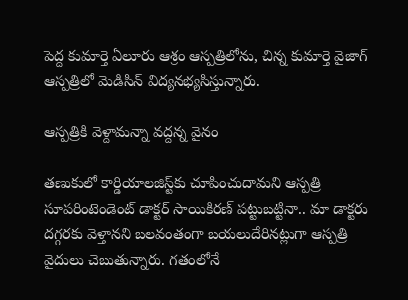పెద్ద కుమార్తె ఏలూరు ఆశ్రం ఆస్పత్రిలోను, చిన్న కుమార్తె వైజాగ్‌ ఆస్పత్రిలో మెడిసిన్‌ విద్యనభ్యసిస్తున్నారు.

ఆస్పత్రికి వెళ్దామన్నా వద్దన్న వైనం

తణుకులో కార్డియాలజిస్ట్‌కు చూపించుదామని ఆస్పత్రి సూపరింటెండెంట్‌ డాక్టర్‌ సాయికిరణ్‌ పట్టుబట్టినా.. మా డాక్టరు దగ్గరకు వెళ్తానని బలవంతంగా బయలుదేరినట్లుగా ఆస్పత్రి వైదులు చెబుతున్నారు. గతంలోనే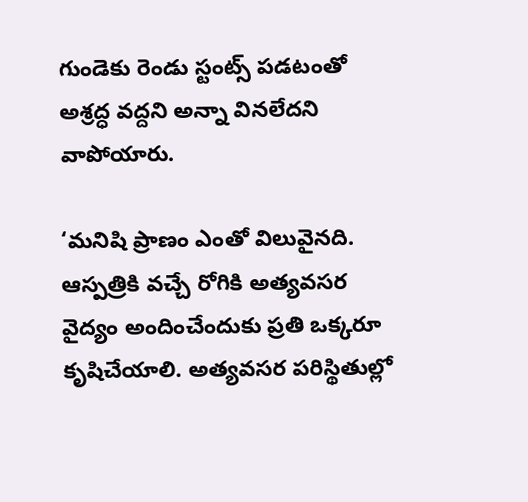గుండెకు రెండు స్టంట్స్‌ పడటంతో అశ్రద్ధ వద్దని అన్నా వినలేదని వాపోయారు.

‘మనిషి ప్రాణం ఎంతో విలువైనది. ఆస్పత్రికి వచ్చే రోగికి అత్యవసర వైద్యం అందించేందుకు ప్రతి ఒక్కరూ కృషిచేయాలి. అత్యవసర పరిస్థితుల్లో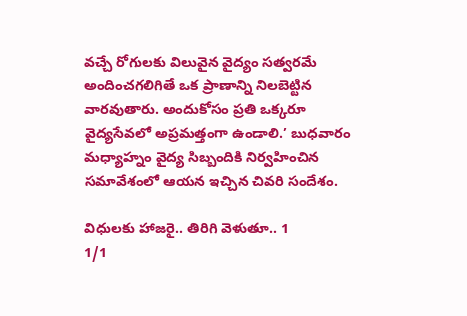వచ్చే రోగులకు విలువైన వైద్యం సత్వరమే అందించగలిగితే ఒక ప్రాణాన్ని నిలబెట్టిన వారవుతారు. అందుకోసం ప్రతి ఒక్కరూ వైద్యసేవలో అప్రమత్తంగా ఉండాలి.’ బుధవారం మధ్యాహ్నం వైద్య సిబ్బందికి నిర్వహించిన సమావేశంలో ఆయన ఇచ్చిన చివరి సందేశం.

విధులకు హాజరై.. తిరిగి వెళుతూ.. 1
1/1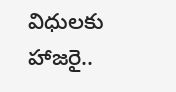విధులకు హాజరై..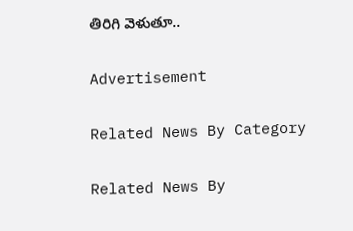తిరిగి వెళుతూ..

Advertisement

Related News By Category

Related News By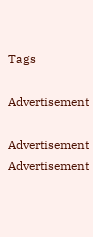Tags

Advertisement

Advertisement
Advertisement